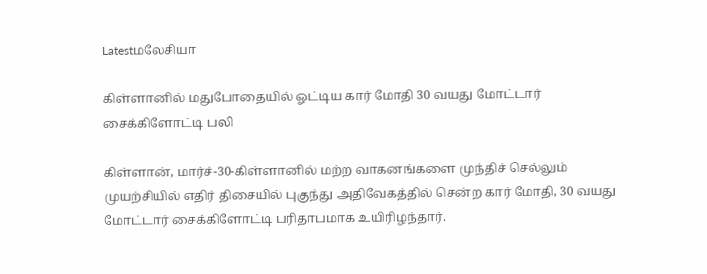Latestமலேசியா

கிள்ளானில் மதுபோதையில் ஓட்டிய கார் மோதி 30 வயது மோட்டார் சைக்கிளோட்டி பலி

கிள்ளான், மார்ச்-30-கிள்ளானில் மற்ற வாகனங்களை முந்திச் செல்லும் முயற்சியில் எதிர் திசையில் புகுந்து அதிவேகத்தில் சென்ற கார் மோதி, 30 வயது மோட்டார் சைக்கிளோட்டி பரிதாபமாக உயிரிழந்தார்.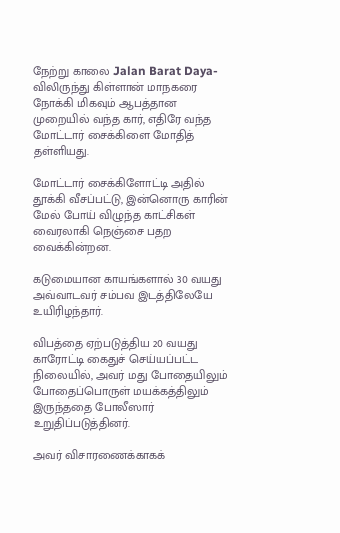நேற்று காலை Jalan Barat Daya-விலிருந்து கிள்ளான் மாநகரை நோக்கி மிகவும் ஆபத்தான முறையில் வந்த கார், எதிரே வந்த மோட்டார் சைக்கிளை மோதித் தள்ளியது.

மோட்டார் சைக்கிளோட்டி அதில் தூக்கி வீசப்பட்டு, இன்னொரு காரின் மேல் போய் விழுந்த காட்சிகள் வைரலாகி நெஞ்சை பதற வைக்கின்றன.

கடுமையான காயங்களால் 30 வயது அவ்வாடவர் சம்பவ இடத்திலேயே உயிரிழந்தார்.

விபத்தை ஏற்படுத்திய 20 வயது காரோட்டி கைதுச் செய்யப்பட்ட நிலையில், அவர் மது போதையிலும் போதைப்பொருள் மயக்கத்திலும் இருந்ததை போலீஸார் உறுதிப்படுத்தினர்.

அவர் விசாரணைக்காகக்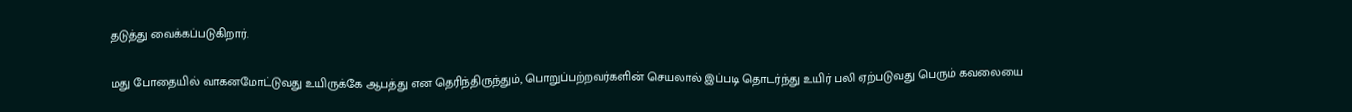தடுத்து வைக்கப்படுகிறார்.

மது போதையில் வாகனமோட்டுவது உயிருக்கே ஆபத்து என தெரிந்திருந்தும், பொறுப்பற்றவர்களின் செயலால் இப்படி தொடர்ந்து உயிர் பலி ஏற்படுவது பெரும் கவலையை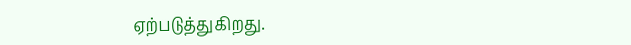ஏற்படுத்துகிறது.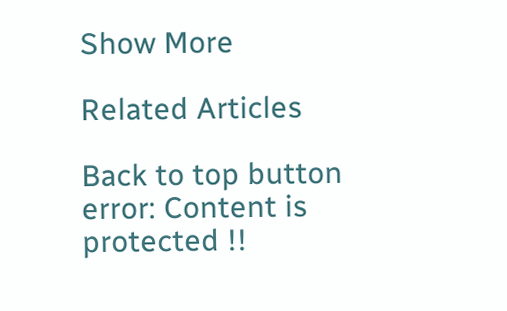Show More

Related Articles

Back to top button
error: Content is protected !!